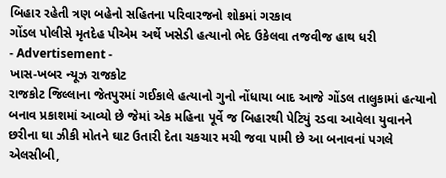બિહાર રહેતી ત્રણ બહેનો સહિતના પરિવારજનો શોકમાં ગરકાવ
ગોંડલ પોલીસે મૃતદેહ પીએમ અર્થે ખસેડી હત્યાનો ભેદ ઉકેલવા તજવીજ હાથ ધરી
- Advertisement -
ખાસ-ખબર ન્યૂઝ રાજકોટ
રાજકોટ જિલ્લાના જેતપુરમાં ગઈકાલે હત્યાનો ગુનો નોંધાયા બાદ આજે ગોંડલ તાલુકામાં હત્યાનો બનાવ પ્રકાશમાં આવ્યો છે જેમાં એક મહિના પૂર્વે જ બિહારથી પેટિયું રડવા આવેલા યુવાનને છરીના ઘા ઝીકી મોતને ઘાટ ઉતારી દેતા ચકચાર મચી જવા પામી છે આ બનાવનાં પગલે એલસીબી,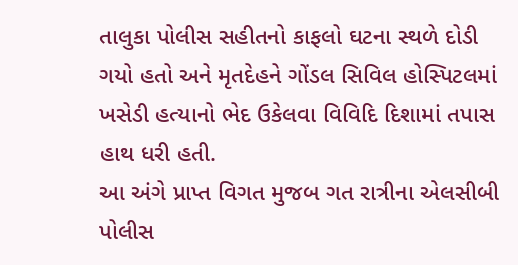તાલુકા પોલીસ સહીતનો કાફલો ઘટના સ્થળે દોડી ગયો હતો અને મૃતદેહને ગોંડલ સિવિલ હોસ્પિટલમાં ખસેડી હત્યાનો ભેદ ઉકેલવા વિવિદિ દિશામાં તપાસ હાથ ધરી હતી.
આ અંગે પ્રાપ્ત વિગત મુજબ ગત રાત્રીના એલસીબી પોલીસ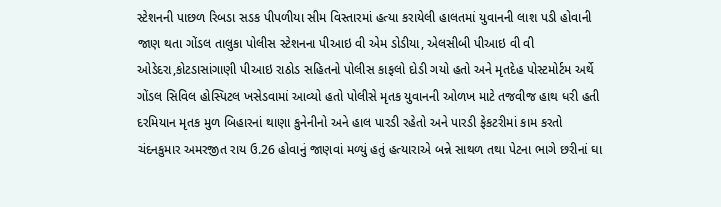સ્ટેશનની પાછળ રિબડા સડક પીપળીયા સીમ વિસ્તારમાં હત્યા કરાયેલી હાલતમાં યુવાનની લાશ પડી હોવાની જાણ થતા ગોંડલ તાલુકા પોલીસ સ્ટેશનના પીઆઇ વી એમ ડોડીયા, એલસીબી પીઆઇ વી વી ઓડેદરા,કોટડાસાંગાણી પીઆઇ રાઠોડ સહિતનો પોલીસ કાફલો દોડી ગયો હતો અને મૃતદેહ પોસ્ટમોર્ટમ અર્થે ગોંડલ સિવિલ હોસ્પિટલ ખસેડવામાં આવ્યો હતો પોલીસે મૃતક યુવાનની ઓળખ માટે તજવીજ હાથ ધરી હતી દરમિયાન મૃતક મુળ બિહારનાં થાણા કુનેનીનો અને હાલ પારડી રહેતો અને પારડી ફેકટરીમાં કામ કરતો ચંદનકુમાર અમરજીત રાય ઉ.26 હોવાનું જાણવાં મળ્યું હતું હત્યારાએ બન્ને સાથળ તથા પેટના ભાગે છરીનાં ઘા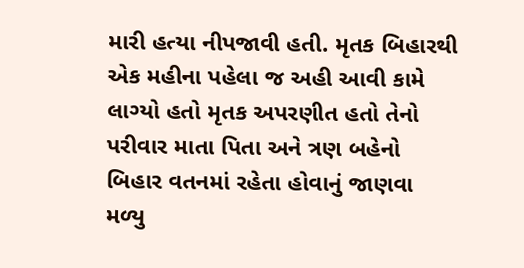મારી હત્યા નીપજાવી હતી. મૃતક બિહારથી એક મહીના પહેલા જ અહી આવી કામે લાગ્યો હતો મૃતક અપરણીત હતો તેનો પરીવાર માતા પિતા અને ત્રણ બહેનો બિહાર વતનમાં રહેતા હોવાનું જાણવા મળ્યુ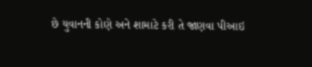છે યુવાનની કોણે અને શામાટે કરી તે જાણવા પીઆઇ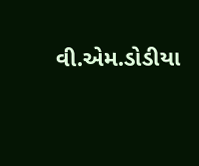વી.એમ.ડોડીયા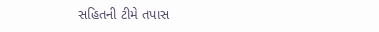સહિતની ટીમે તપાસ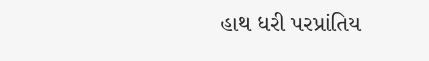હાથ ધરી પરપ્રાંતિય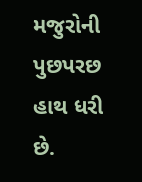મજુરોની પુછપરછ હાથ ધરી છે.